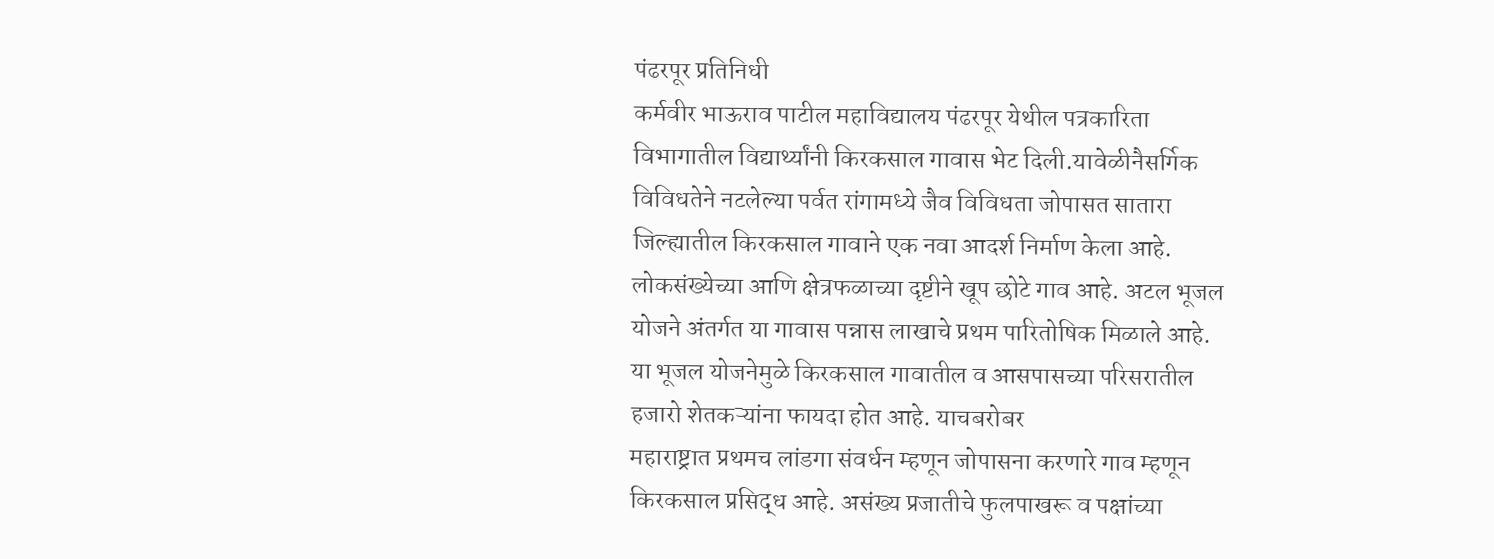पंढरपूर प्रतिनिधी
कर्मवीर भाऊराव पाटील महाविद्यालय पंढरपूर येथील पत्रकारिता विभागातील विद्यार्थ्यांनी किरकसाल गावास भेट दिली.यावेळीनैसर्गिक विविधतेने नटलेल्या पर्वत रांगामध्ये जैव विविधता जोपासत सातारा जिल्ह्यातील किरकसाल गावाने एक नवा आदर्श निर्माण केला आहे.
लोकसंख्येच्या आणि क्षेत्रफळाच्या दृष्टीने खूप छोटे गाव आहे. अटल भूजल योजने अंतर्गत या गावास पन्नास लाखाचे प्रथम पारितोषिक मिळाले आहे. या भूजल योजनेमुळे किरकसाल गावातील व आसपासच्या परिसरातील हजारो शेतकऱ्यांना फायदा होत आहे. याचबरोबर
महाराष्ट्रात प्रथमच लांडगा संवर्धन म्हणून जोपासना करणारे गाव म्हणून किरकसाल प्रसिद्ध आहे. असंख्य प्रजातीचे फुलपाखरू व पक्षांच्या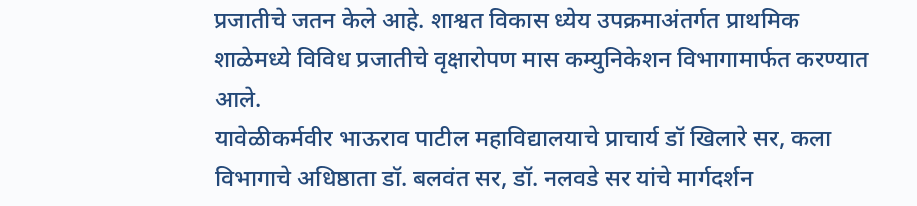प्रजातीचे जतन केले आहे. शाश्वत विकास ध्येय उपक्रमाअंतर्गत प्राथमिक शाळेमध्ये विविध प्रजातीचे वृक्षारोपण मास कम्युनिकेशन विभागामार्फत करण्यात आले.
यावेळीकर्मवीर भाऊराव पाटील महाविद्यालयाचे प्राचार्य डॉ खिलारे सर, कला विभागाचे अधिष्ठाता डॉ. बलवंत सर, डॉ. नलवडे सर यांचे मार्गदर्शन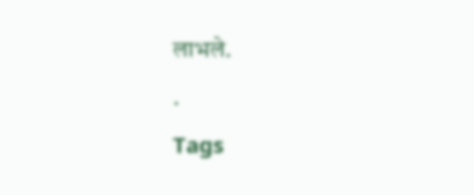लाभले.
.
Tags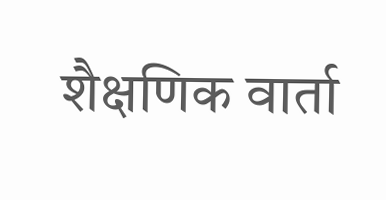शैक्षणिक वार्ता